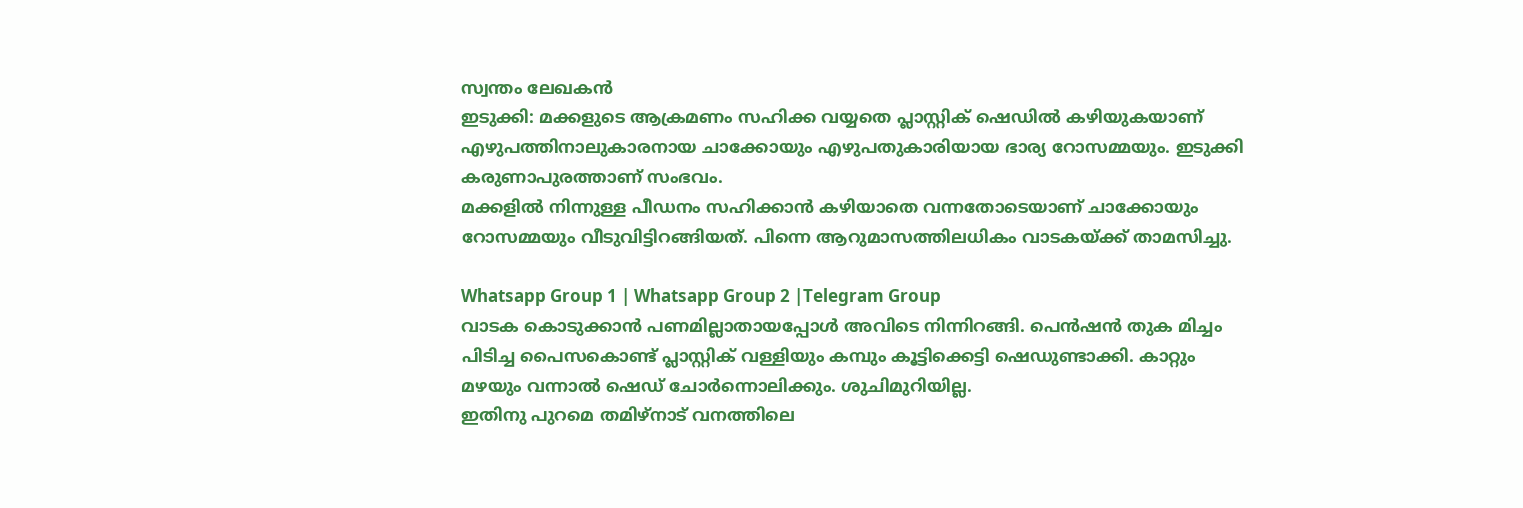സ്വന്തം ലേഖകൻ
ഇടുക്കി: മക്കളുടെ ആക്രമണം സഹിക്ക വയ്യതെ പ്ലാസ്റ്റിക് ഷെഡിൽ കഴിയുകയാണ് എഴുപത്തിനാലുകാരനായ ചാക്കോയും എഴുപതുകാരിയായ ഭാര്യ റോസമ്മയും. ഇടുക്കി കരുണാപുരത്താണ് സംഭവം.
മക്കളിൽ നിന്നുള്ള പീഡനം സഹിക്കാൻ കഴിയാതെ വന്നതോടെയാണ് ചാക്കോയും റോസമ്മയും വീടുവിട്ടിറങ്ങിയത്. പിന്നെ ആറുമാസത്തിലധികം വാടകയ്ക്ക് താമസിച്ചു.

Whatsapp Group 1 | Whatsapp Group 2 |Telegram Group
വാടക കൊടുക്കാൻ പണമില്ലാതായപ്പോൾ അവിടെ നിന്നിറങ്ങി. പെൻഷൻ തുക മിച്ചം പിടിച്ച പൈസകൊണ്ട് പ്ലാസ്റ്റിക് വള്ളിയും കമ്പും കൂട്ടിക്കെട്ടി ഷെഡുണ്ടാക്കി. കാറ്റും മഴയും വന്നാൽ ഷെഡ് ചോർന്നൊലിക്കും. ശുചിമുറിയില്ല.
ഇതിനു പുറമെ തമിഴ്നാട് വനത്തിലെ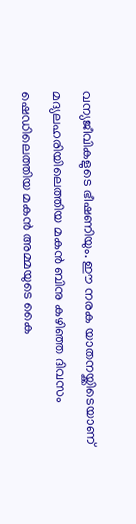വന്യജീവികളുടെ ഭീഷണിയും. ഈ നരക യാതനയ്ക്കിടെയാണ് മദ്യലഹരിയിലെത്തിയ മകൻ ബിനു കഴിഞ്ഞ ദിവസം ഷെഡിലെത്തിയ മകൻ അമ്മയുടെ കൈ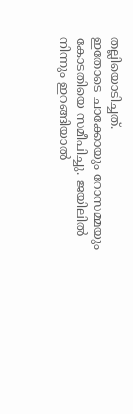തല്ലിയൊടിച്ചത്.
ഇതോടെ ചാക്കോയും റോസമ്മയും കോടതിയെ സമീപിച്ചു. ജയിലിൽ നിന്നും ഇറങ്ങിയാൽ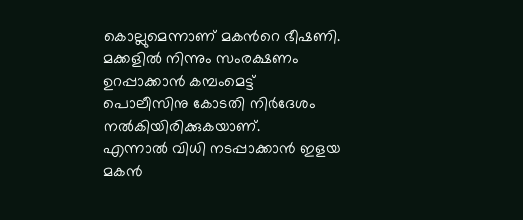കൊല്ലുമെന്നാണ് മകൻറെ ഭീഷണി.
മക്കളിൽ നിന്നും സംരക്ഷണം ഉറപ്പാക്കാൻ കമ്പംമെട്ട് പൊലീസിനു കോടതി നിർദേശം നൽകിയിരിക്കുകയാണ്.
എന്നാൽ വിധി നടപ്പാക്കാൻ ഇളയ മകൻ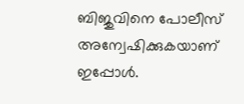ബിജുവിനെ പോലീസ് അന്വേഷിക്കുകയാണ് ഇപ്പോൾ.